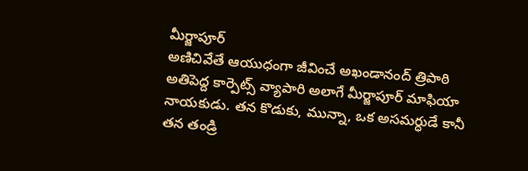మీర్జాపూర్
అణిచివేతే ఆయుధంగా జీవించే అఖండానంద్ త్రిపాఠి అతిపెద్ద కార్పెట్స్ వ్యాపారి అలాగే మీర్జాపూర్ మాఫియా నాయకుడు. తన కొడుకు, మున్నా, ఒక అసమర్ధుడే కానీ తన తండ్రి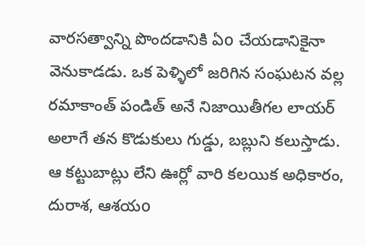వారసత్వాన్ని పొందడానికి ఏo చేయడానికైనా వెనుకాడడు. ఒక పెళ్ళిలో జరిగిన సంఘటన వల్ల రమాకాంత్ పండిత్ అనే నిజాయితీగల లాయర్ అలాగే తన కొడుకులు గుడ్డు, బబ్లుని కలుస్తాడు. ఆ కట్టుబాట్లు లేని ఊర్లో వారి కలయిక అధికారం, దురాశ, ఆశయo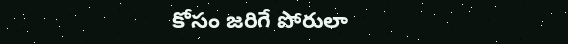కోసం జరిగే పోరులా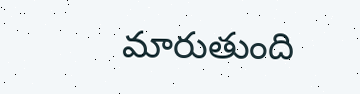మారుతుంది